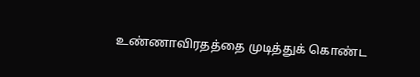உண்ணாவிரதத்தை முடித்துக் கொண்ட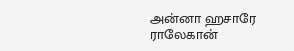அன்னா ஹசாரே
ராலேகான்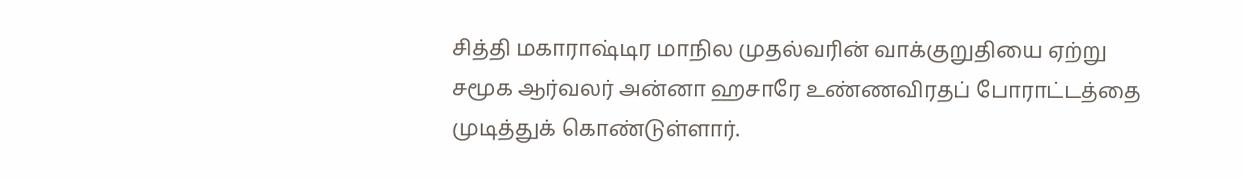சித்தி மகாராஷ்டிர மாநில முதல்வரின் வாக்குறுதியை ஏற்று சமூக ஆர்வலர் அன்னா ஹசாரே உண்ணவிரதப் போராட்டத்தை முடித்துக் கொண்டுள்ளார்.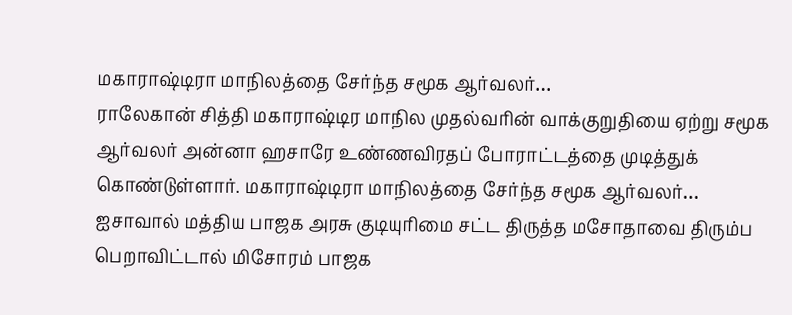மகாராஷ்டிரா மாநிலத்தை சேர்ந்த சமூக ஆர்வலர்…
ராலேகான் சித்தி மகாராஷ்டிர மாநில முதல்வரின் வாக்குறுதியை ஏற்று சமூக ஆர்வலர் அன்னா ஹசாரே உண்ணவிரதப் போராட்டத்தை முடித்துக் கொண்டுள்ளார். மகாராஷ்டிரா மாநிலத்தை சேர்ந்த சமூக ஆர்வலர்…
ஐசாவால் மத்திய பாஜக அரசு குடியுரிமை சட்ட திருத்த மசோதாவை திரும்ப பெறாவிட்டால் மிசோரம் பாஜக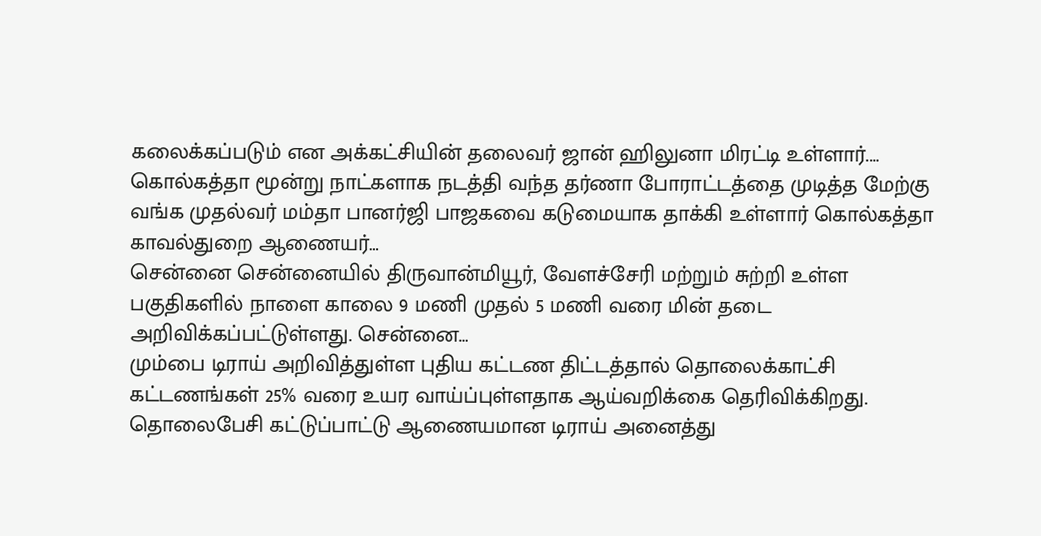கலைக்கப்படும் என அக்கட்சியின் தலைவர் ஜான் ஹிலுனா மிரட்டி உள்ளார்.…
கொல்கத்தா மூன்று நாட்களாக நடத்தி வந்த தர்ணா போராட்டத்தை முடித்த மேற்கு வங்க முதல்வர் மம்தா பானர்ஜி பாஜகவை கடுமையாக தாக்கி உள்ளார் கொல்கத்தா காவல்துறை ஆணையர்…
சென்னை சென்னையில் திருவான்மியூர், வேளச்சேரி மற்றும் சுற்றி உள்ள பகுதிகளில் நாளை காலை 9 மணி முதல் 5 மணி வரை மின் தடை அறிவிக்கப்பட்டுள்ளது. சென்னை…
மும்பை டிராய் அறிவித்துள்ள புதிய கட்டண திட்டத்தால் தொலைக்காட்சி கட்டணங்கள் 25% வரை உயர வாய்ப்புள்ளதாக ஆய்வறிக்கை தெரிவிக்கிறது. தொலைபேசி கட்டுப்பாட்டு ஆணையமான டிராய் அனைத்து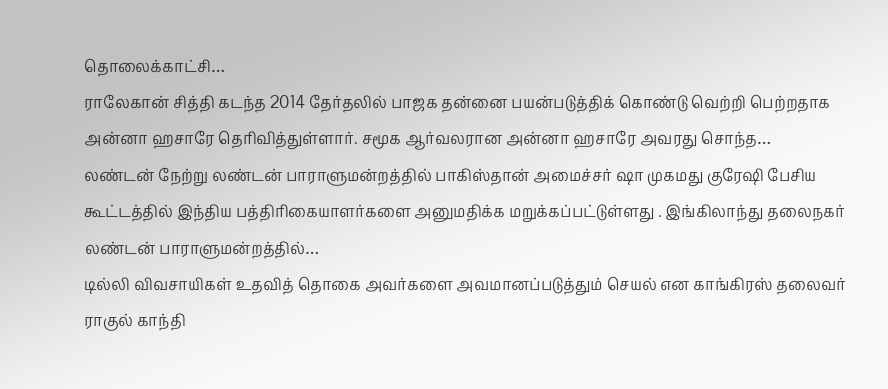தொலைக்காட்சி…
ராலேகான் சித்தி கடந்த 2014 தேர்தலில் பாஜக தன்னை பயன்படுத்திக் கொண்டு வெற்றி பெற்றதாக அன்னா ஹசாரே தெரிவித்துள்ளார். சமூக ஆர்வலரான அன்னா ஹசாரே அவரது சொந்த…
லண்டன் நேற்று லண்டன் பாராளுமன்றத்தில் பாகிஸ்தான் அமைச்சர் ஷா முகமது குரேஷி பேசிய கூட்டத்தில் இந்திய பத்திரிகையாளர்களை அனுமதிக்க மறுக்கப்பட்டுள்ளது . இங்கிலாந்து தலைநகர் லண்டன் பாராளுமன்றத்தில்…
டில்லி விவசாயிகள் உதவித் தொகை அவர்களை அவமானப்படுத்தும் செயல் என காங்கிரஸ் தலைவர் ராகுல் காந்தி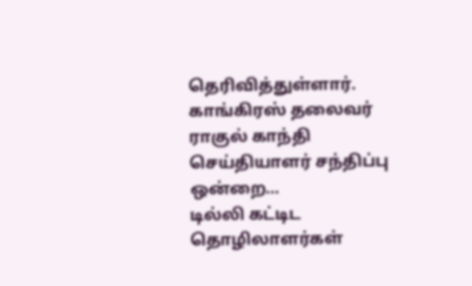தெரிவித்துள்ளார். காங்கிரஸ் தலைவர் ராகுல் காந்தி செய்தியாளர் சந்திப்பு ஒன்றை…
டில்லி கட்டிட தொழிலாளர்கள்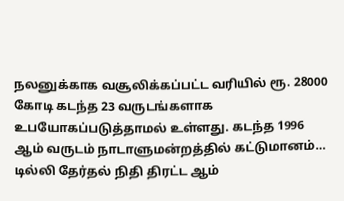நலனுக்காக வசூலிக்கப்பட்ட வரியில் ரூ. 28000 கோடி கடந்த 23 வருடங்களாக உபயோகப்படுத்தாமல் உள்ளது. கடந்த 1996 ஆம் வருடம் நாடாளுமன்றத்தில் கட்டுமானம்…
டில்லி தேர்தல் நிதி திரட்ட ஆம்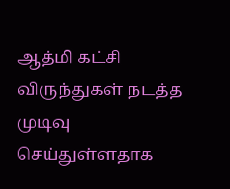ஆத்மி கட்சி விருந்துகள் நடத்த முடிவு செய்துள்ளதாக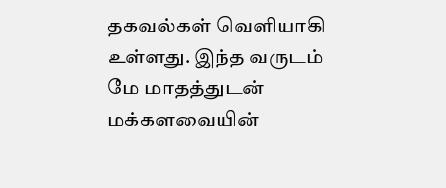தகவல்கள் வெளியாகி உள்ளது. இந்த வருடம் மே மாதத்துடன் மக்களவையின்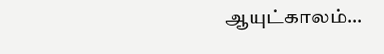ஆயுட்காலம்…